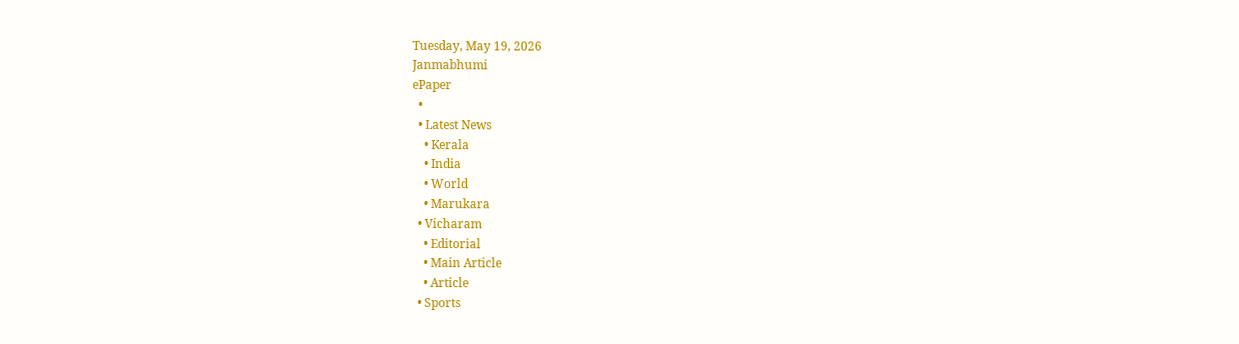Tuesday, May 19, 2026
Janmabhumi
ePaper
  •
  • Latest News
    • Kerala
    • India
    • World
    • Marukara
  • Vicharam
    • Editorial
    • Main Article
    • Article
  • Sports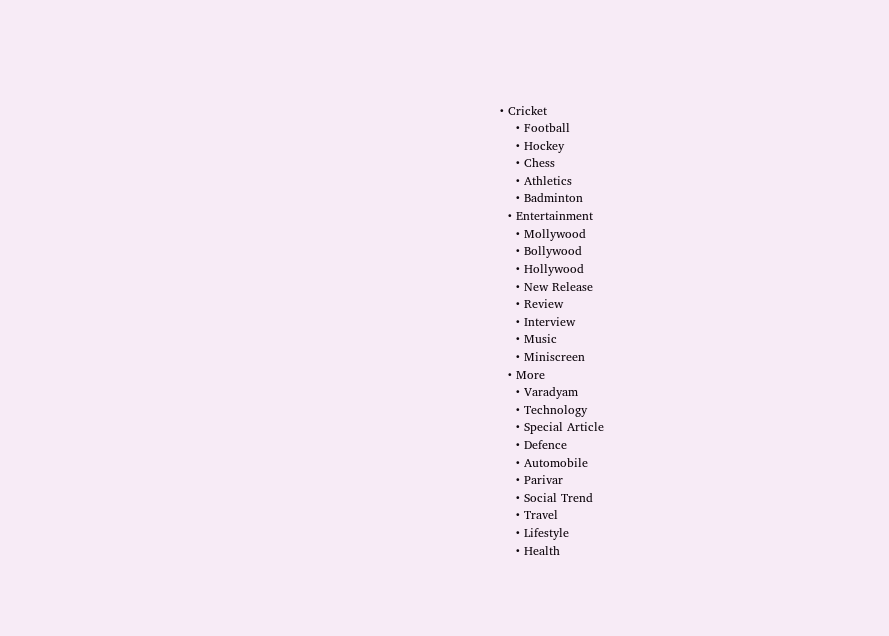• Cricket
    • Football
    • Hockey
    • Chess
    • Athletics
    • Badminton
  • Entertainment
    • Mollywood
    • Bollywood
    • Hollywood
    • New Release
    • Review
    • Interview
    • Music
    • Miniscreen
  • More
    • Varadyam
    • Technology
    • Special Article
    • Defence
    • Automobile
    • Parivar
    • Social Trend
    • Travel
    • Lifestyle
    • Health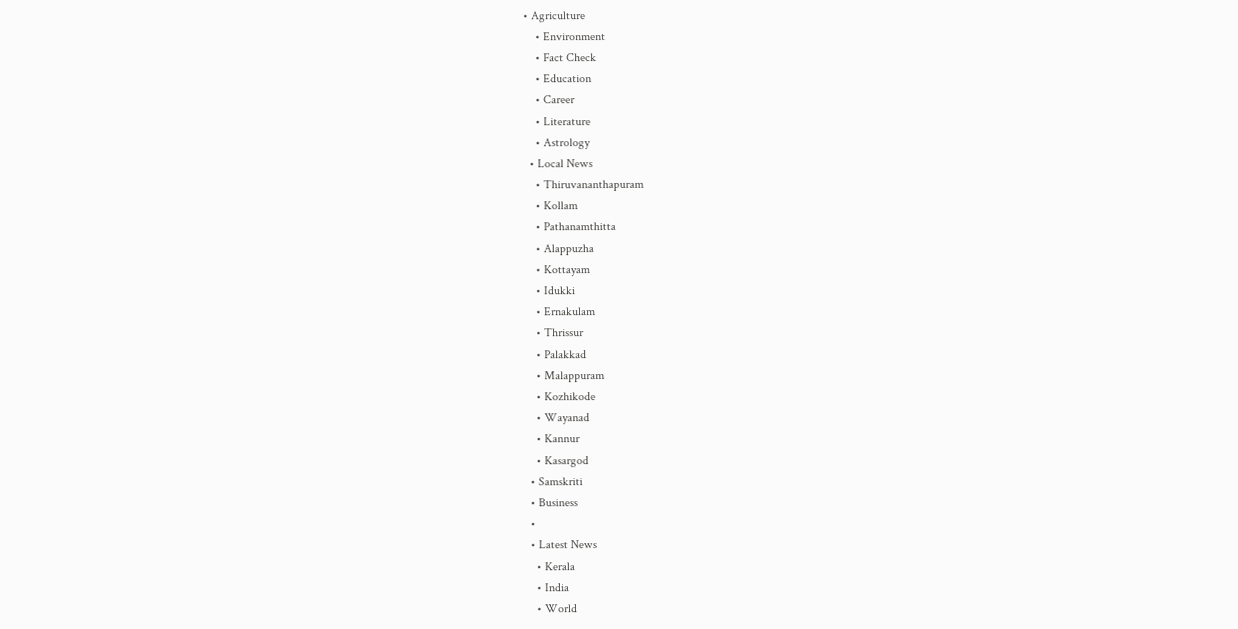• Agriculture
    • Environment
    • Fact Check
    • Education
    • Career
    • Literature
    • Astrology
  • Local News
    • Thiruvananthapuram
    • Kollam
    • Pathanamthitta
    • Alappuzha
    • Kottayam
    • Idukki
    • Ernakulam
    • Thrissur
    • Palakkad
    • Malappuram
    • Kozhikode
    • Wayanad
    • Kannur
    • Kasargod
  • Samskriti
  • Business
  •
  • Latest News
    • Kerala
    • India
    • World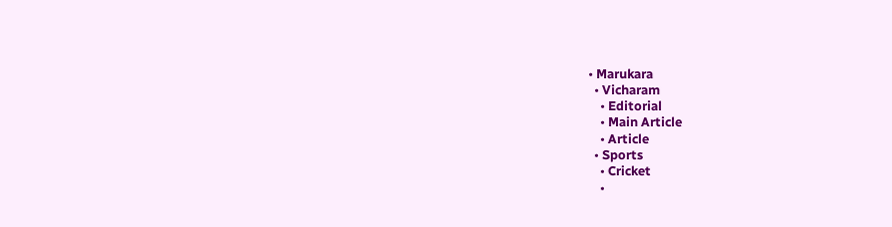• Marukara
  • Vicharam
    • Editorial
    • Main Article
    • Article
  • Sports
    • Cricket
    •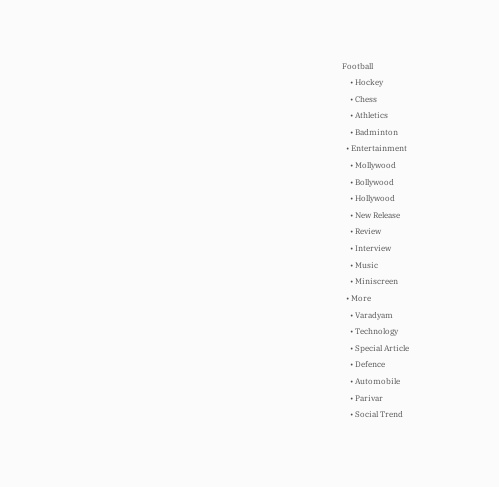Football
    • Hockey
    • Chess
    • Athletics
    • Badminton
  • Entertainment
    • Mollywood
    • Bollywood
    • Hollywood
    • New Release
    • Review
    • Interview
    • Music
    • Miniscreen
  • More
    • Varadyam
    • Technology
    • Special Article
    • Defence
    • Automobile
    • Parivar
    • Social Trend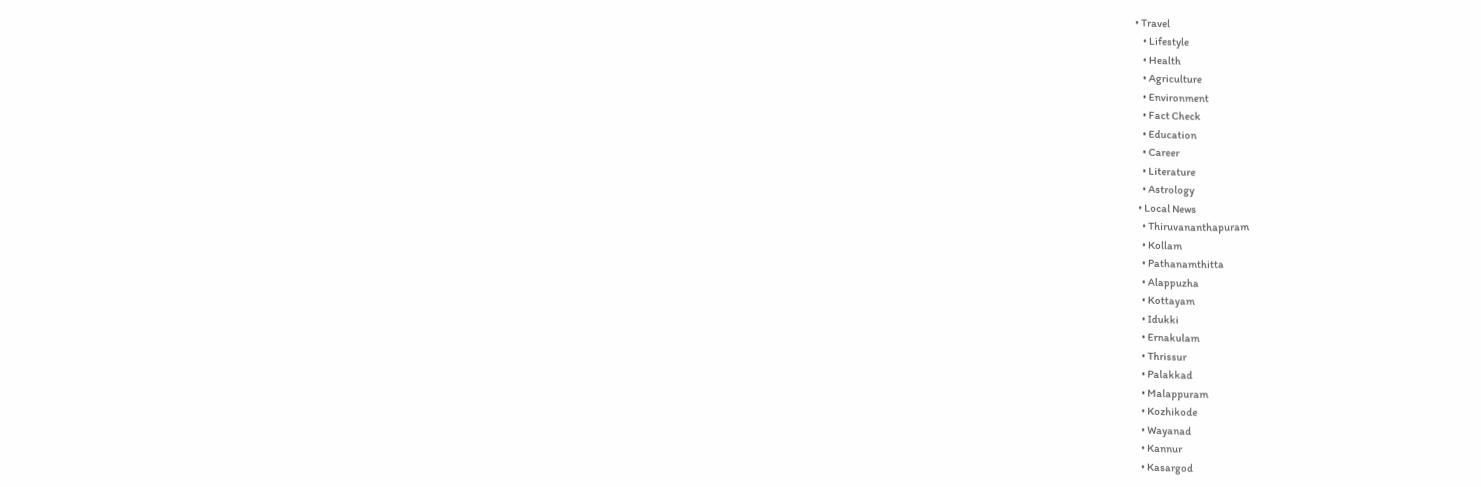• Travel
    • Lifestyle
    • Health
    • Agriculture
    • Environment
    • Fact Check
    • Education
    • Career
    • Literature
    • Astrology
  • Local News
    • Thiruvananthapuram
    • Kollam
    • Pathanamthitta
    • Alappuzha
    • Kottayam
    • Idukki
    • Ernakulam
    • Thrissur
    • Palakkad
    • Malappuram
    • Kozhikode
    • Wayanad
    • Kannur
    • Kasargod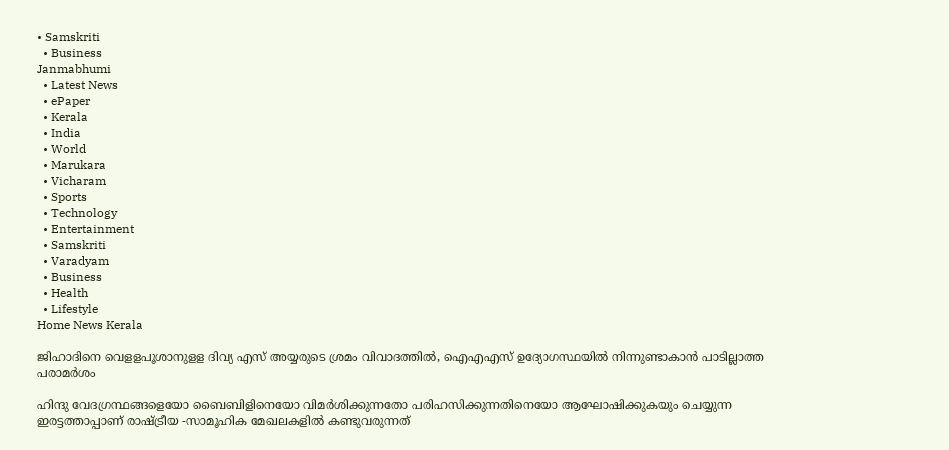• Samskriti
  • Business
Janmabhumi
  • Latest News
  • ePaper
  • Kerala
  • India
  • World
  • Marukara
  • Vicharam
  • Sports
  • Technology
  • Entertainment
  • Samskriti
  • Varadyam
  • Business
  • Health
  • Lifestyle
Home News Kerala

ജിഹാദിനെ വെളളപൂശാനുളള ദിവ്യ എസ് അയ്യരുടെ ശ്രമം വിവാദത്തില്‍, ഐഎഎസ് ഉദ്യോഗസ്ഥയില്‍ നിന്നുണ്ടാകാന്‍ പാടില്ലാത്ത പരാമര്‍ശം

ഹിന്ദു വേദഗ്രന്ഥങ്ങളെയോ ബൈബിളിനെയോ വിമര്‍ശിക്കുന്നതോ പരിഹസിക്കുന്നതിനെയോ ആഘോഷിക്കുകയും ചെയ്യുന്ന ഇരട്ടത്താപ്പാണ് രാഷ്‌ട്രീയ -സാമൂഹിക മേഖലകളില്‍ കണ്ടുവരുന്നത്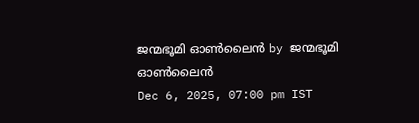ജന്മഭൂമി ഓണ്‍ലൈന്‍ by ജന്മഭൂമി ഓണ്‍ലൈന്‍
Dec 6, 2025, 07:00 pm IST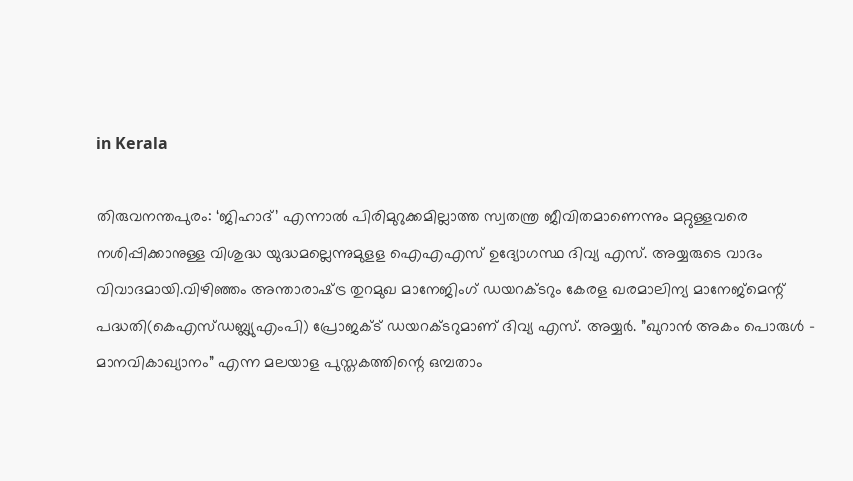in Kerala

തിരുവനന്തപുരം: ‘ജിഹാദ്’ എന്നാല്‍ പിരിമുറുക്കമില്ലാത്ത സ്വതന്ത്ര ജീവിതമാണെന്നും മറ്റുള്ളവരെ നശിപ്പിക്കാനുള്ള വിശുദ്ധ യുദ്ധമല്ലെന്നുമുളള ഐഎഎസ് ഉദ്യോഗസ്ഥ ദിവ്യ എസ്. അയ്യരുടെ വാദം വിവാദമായി.വിഴിഞ്ഞം അന്താരാഷ്‌ട്ര തുറമുഖ മാനേജിംഗ് ഡയറക്ടറും കേരള ഖരമാലിന്യ മാനേജ്‌മെന്റ് പദ്ധതി(കെഎസ്ഡബ്ല്യുഎംപി) പ്രോജക്ട് ഡയറക്ടറുമാണ് ദിവ്യ എസ്. അയ്യര്‍. ”ഖുറാന്‍ അകം പൊരുള്‍ – മാനവികാഖ്യാനം” എന്ന മലയാള പുസ്തകത്തിന്റെ ഒമ്പതാം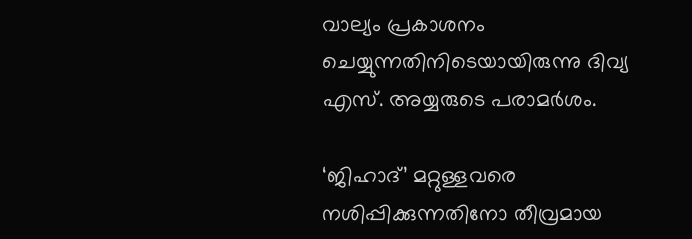വാല്യം പ്രകാശനം ചെയ്യുന്നതിനിടെയായിരുന്നു ദിവ്യ എസ്. അയ്യരുടെ പരാമര്‍ശം.

‘ജിഹാദ്’ മറ്റുള്ളവരെ നശിപ്പിക്കുന്നതിനോ തീവ്രമായ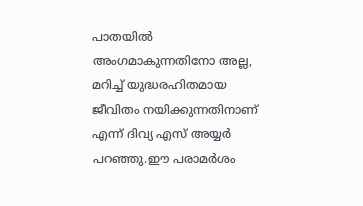പാതയില്‍ അംഗമാകുന്നതിനോ അല്ല, മറിച്ച് യുദ്ധരഹിതമായ ജീവിതം നയിക്കുന്നതിനാണ് എന്ന് ദിവ്യ എസ് അയ്യര്‍ പറഞ്ഞു.ഈ പരാമര്‍ശം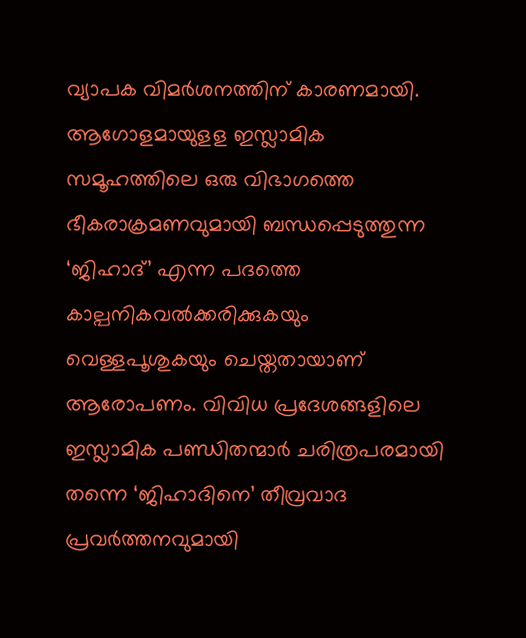വ്യാപക വിമര്‍ശനത്തിന് കാരണമായി. ആഗോളമായുളള ഇസ്ലാമിക സമൂഹത്തിലെ ഒരു വിഭാഗത്തെ ഭീകരാക്രമണവുമായി ബന്ധപ്പെടുത്തുന്ന ‘ജിഹാദ്’ എന്ന പദത്തെ കാല്പനികവല്‍ക്കരിക്കുകയും വെള്ളപൂശുകയും ചെയ്തതായാണ് ആരോപണം. വിവിധ പ്രദേശങ്ങളിലെ ഇസ്ലാമിക പണ്ഡിതന്മാര്‍ ചരിത്രപരമായി തന്നെ ‘ജിഹാദിനെ’ തീവ്രവാദ പ്രവര്‍ത്തനവുമായി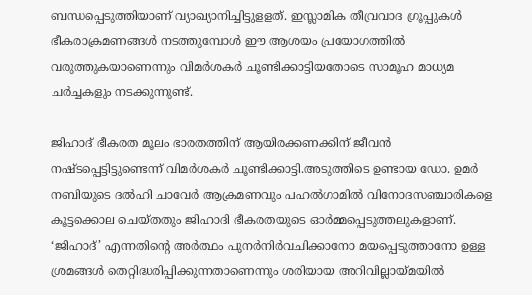ബന്ധപ്പെടുത്തിയാണ് വ്യാഖ്യാനിച്ചിട്ടുളളത്. ഇസ്ലാമിക തീവ്രവാദ ഗ്രൂപ്പുകള്‍ ഭീകരാക്രമണങ്ങള്‍ നടത്തുമ്പോള്‍ ഈ ആശയം പ്രയോഗത്തില്‍ വരുത്തുകയാണെന്നും വിമര്‍ശകര്‍ ചൂണ്ടിക്കാട്ടിയതോടെ സാമൂഹ മാധ്യമ ചര്‍ച്ചകളും നടക്കുന്നുണ്ട്.

ജിഹാദ് ഭീകരത മൂലം ഭാരതത്തിന് ആയിരക്കണക്കിന് ജീവന്‍ നഷ്ടപ്പെട്ടിട്ടുണ്ടെന്ന് വിമര്‍ശകര്‍ ചൂണ്ടിക്കാട്ടി.അടുത്തിടെ ഉണ്ടായ ഡോ. ഉമര്‍ നബിയുടെ ദല്‍ഹി ചാവേര്‍ ആക്രമണവും പഹല്‍ഗാമില്‍ വിനോദസഞ്ചാരികളെ കൂട്ടക്കൊല ചെയ്തതും ജിഹാദി ഭീകരതയുടെ ഓര്‍മ്മപ്പെടുത്തലുകളാണ്. ‘ജിഹാദ്’ എന്നതിന്റെ അര്‍ത്ഥം പുനര്‍നിര്‍വചിക്കാനോ മയപ്പെടുത്താനോ ഉള്ള ശ്രമങ്ങള്‍ തെറ്റിദ്ധരിപ്പിക്കുന്നതാണെന്നും ശരിയായ അറിവില്ലായ്‌മയില്‍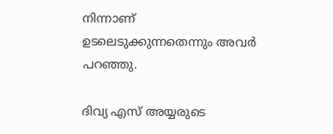നിന്നാണ് ഉടലെടുക്കുന്നതെന്നും അവര്‍ പറഞ്ഞു.

ദിവ്യ എസ് അയ്യരുടെ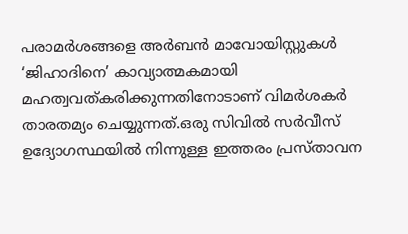പരാമര്‍ശങ്ങളെ അര്‍ബന്‍ മാവോയിസ്റ്റുകള്‍ ‘ജിഹാദിനെ’ കാവ്യാത്മകമായി മഹത്വവത്കരിക്കുന്നതിനോടാണ് വിമര്‍ശകര്‍ താരതമ്യം ചെയ്യുന്നത്.ഒരു സിവില്‍ സര്‍വീസ് ഉദ്യോഗസ്ഥയില്‍ നിന്നുള്ള ഇത്തരം പ്രസ്താവന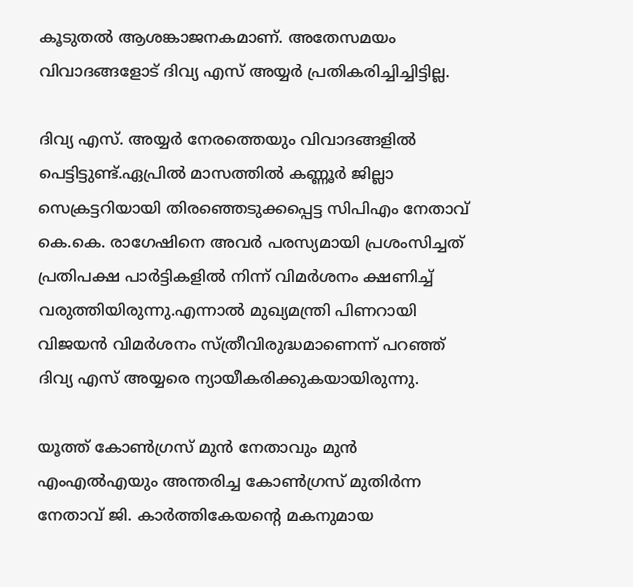കൂടുതല്‍ ആശങ്കാജനകമാണ്. അതേസമയം വിവാദങ്ങളോട് ദിവ്യ എസ് അയ്യര്‍ പ്രതികരിച്ചിച്ചിട്ടില്ല.

ദിവ്യ എസ്. അയ്യര്‍ നേരത്തെയും വിവാദങ്ങളില്‍ പെട്ടിട്ടുണ്ട്.ഏപ്രില്‍ മാസത്തില്‍ കണ്ണൂര്‍ ജില്ലാ സെക്രട്ടറിയായി തിരഞ്ഞെടുക്കപ്പെട്ട സിപിഎം നേതാവ് കെ.കെ. രാഗേഷിനെ അവര്‍ പരസ്യമായി പ്രശംസിച്ചത് പ്രതിപക്ഷ പാര്‍ട്ടികളില്‍ നിന്ന് വിമര്‍ശനം ക്ഷണിച്ച് വരുത്തിയിരുന്നു.എന്നാല്‍ മുഖ്യമന്ത്രി പിണറായി വിജയന്‍ വിമര്‍ശനം സ്ത്രീവിരുദ്ധമാണെന്ന് പറഞ്ഞ് ദിവ്യ എസ് അയ്യരെ ന്യായീകരിക്കുകയായിരുന്നു.

യൂത്ത് കോണ്‍ഗ്രസ് മുന്‍ നേതാവും മുന്‍ എംഎല്‍എയും അന്തരിച്ച കോണ്‍ഗ്രസ് മുതിര്‍ന്ന നേതാവ് ജി. കാര്‍ത്തികേയന്റെ മകനുമായ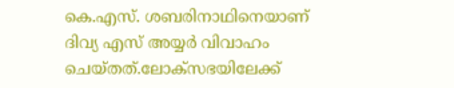കെ.എസ്. ശബരിനാഥിനെയാണ് ദിവ്യ എസ് അയ്യര്‍ വിവാഹം ചെയ്തത്.ലോക്സഭയിലേക്ക്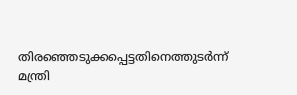തിരഞ്ഞെടുക്കപ്പെട്ടതിനെത്തുടര്‍ന്ന് മന്ത്രി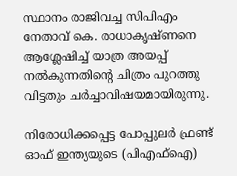സ്ഥാനം രാജിവച്ച സിപിഎം നേതാവ് കെ. രാധാകൃഷ്ണനെ ആശ്ലേഷിച്ച് യാത്ര അയപ്പ് നല്‍കുന്നതിന്റെ ചിത്രം പുറത്തു വിട്ടതും ചര്‍ച്ചാവിഷയമായിരുന്നു.

നിരോധിക്കപ്പെട്ട പോപ്പുലര്‍ ഫ്രണ്ട് ഓഫ് ഇന്ത്യയുടെ (പിഎഫ്‌ഐ)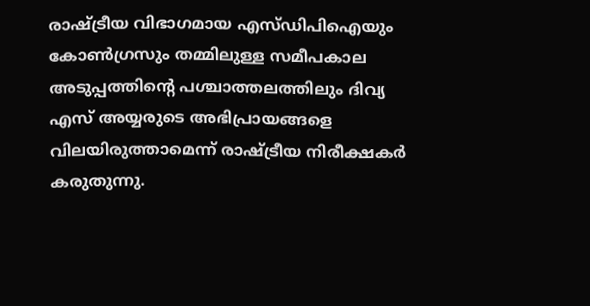രാഷ്‌ട്രീയ വിഭാഗമായ എസ്ഡിപിഐയും കോണ്‍ഗ്രസും തമ്മിലുള്ള സമീപകാല അടുപ്പത്തിന്റെ പശ്ചാത്തലത്തിലും ദിവ്യ എസ് അയ്യരുടെ അഭിപ്രായങ്ങളെ വിലയിരുത്താമെന്ന് രാഷ്‌ട്രീയ നിരീക്ഷകര്‍ കരുതുന്നു.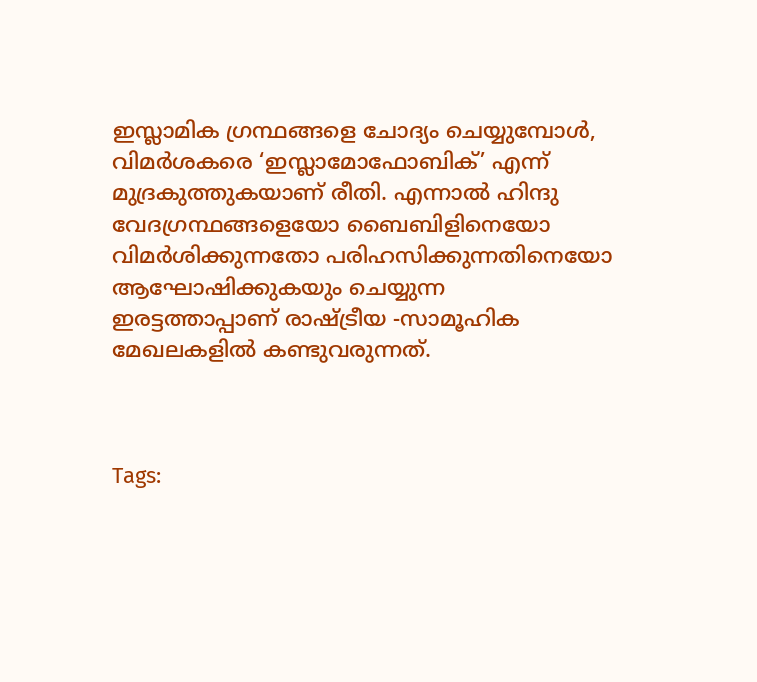ഇസ്ലാമിക ഗ്രന്ഥങ്ങളെ ചോദ്യം ചെയ്യുമ്പോള്‍, വിമര്‍ശകരെ ‘ഇസ്ലാമോഫോബിക്’ എന്ന് മുദ്രകുത്തുകയാണ് രീതി. എന്നാല്‍ ഹിന്ദു വേദഗ്രന്ഥങ്ങളെയോ ബൈബിളിനെയോ വിമര്‍ശിക്കുന്നതോ പരിഹസിക്കുന്നതിനെയോ ആഘോഷിക്കുകയും ചെയ്യുന്ന ഇരട്ടത്താപ്പാണ് രാഷ്‌ട്രീയ -സാമൂഹിക മേഖലകളില്‍ കണ്ടുവരുന്നത്.



Tags: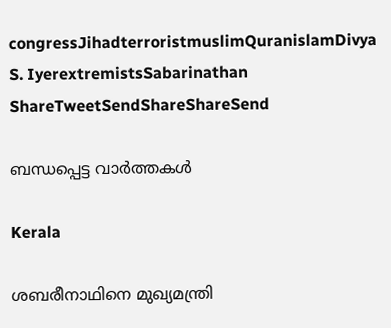congressJihadterroristmuslimQuranislamDivya S. IyerextremistsSabarinathan
ShareTweetSendShareShareSend

ബന്ധപ്പെട്ട വാര്‍ത്തകള്‍

Kerala

ശബരീനാഥിനെ മുഖ്യമന്ത്രി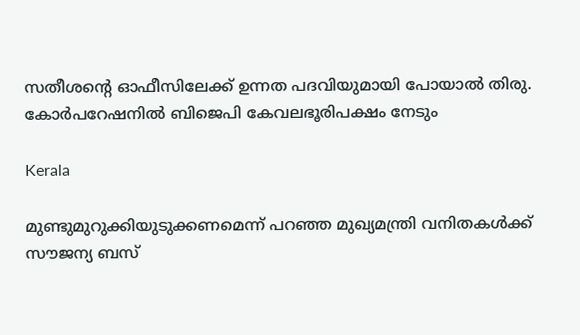സതീശന്റെ ഓഫീസിലേക്ക് ഉന്നത പദവിയുമായി പോയാല്‍ തിരു. കോര്‍പറേഷനില്‍ ബിജെപി കേവലഭൂരിപക്ഷം നേടും

Kerala

മുണ്ടുമുറുക്കിയുടുക്കണമെന്ന് പറഞ്ഞ മുഖ്യമന്ത്രി വനിതകള്‍ക്ക് സൗജന്യ ബസ്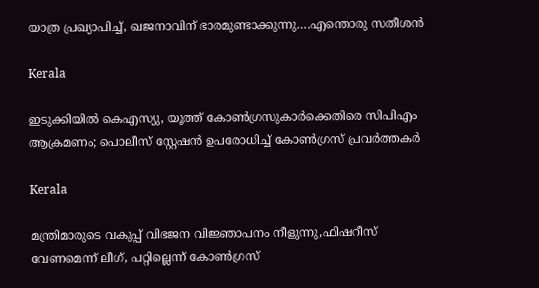യാത്ര പ്രഖ്യാപിച്ച്, ഖജനാവിന് ഭാരമുണ്ടാക്കുന്നു….എന്തൊരു സതീശന്‍

Kerala

ഇടുക്കിയില്‍ കെഎസ്യു, യൂത്ത് കോണ്‍ഗ്രസുകാര്‍ക്കെതിരെ സിപിഎം ആക്രമണം; പൊലീസ് സ്റ്റേഷന്‍ ഉപരോധിച്ച് കോണ്‍ഗ്രസ് പ്രവര്‍ത്തകര്‍

Kerala

മന്ത്രിമാരുടെ വകുപ്പ് വിഭജന വിജ്ഞാപനം നീളുന്നു,ഫിഷറീസ് വേണമെന്ന് ലീഗ്, പറ്റില്ലെന്ന് കോണ്‍ഗ്രസ്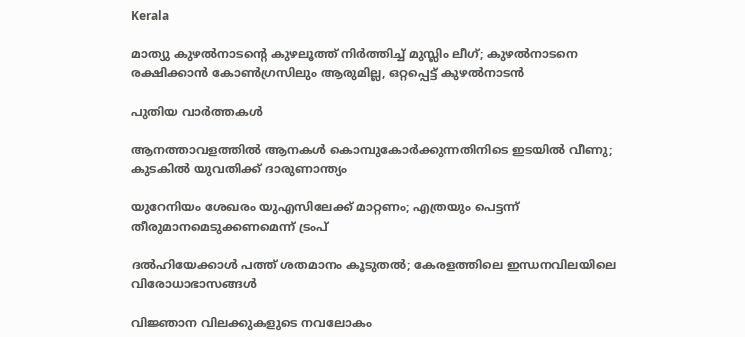Kerala

മാത്യു കുഴല്‍നാടന്റെ കുഴലൂത്ത് നിര്‍ത്തിച്ച് മുസ്ലിം ലീഗ്; കുഴല്‍നാടനെ രക്ഷിക്കാന്‍ കോണ്‍ഗ്രസിലും ആരുമില്ല, ഒറ്റപ്പെട്ട് കുഴല്‍നാടന്‍

പുതിയ വാര്‍ത്തകള്‍

ആനത്താവളത്തിൽ ആനകൾ കൊമ്പുകോർ‌ക്കുന്നതിനിടെ ഇടയിൽ വീണു; കുടകിൽ യുവതിക്ക് ദാരുണാന്ത്യം

യുറേനിയം ശേഖരം യുഎസിലേക്ക് മാറ്റണം; എത്രയും പെട്ടന്ന് തീരുമാനമെടുക്കണമെന്ന് ട്രംപ്

ദല്‍ഹിയേക്കാള്‍ പത്ത് ശതമാനം കൂടുതല്‍; കേരളത്തിലെ ഇന്ധനവിലയിലെ വിരോധാഭാസങ്ങള്‍

വിജ്ഞാന വിലക്കുകളുടെ നവലോകം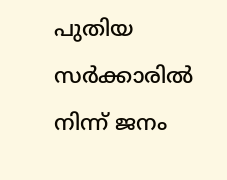പുതിയ സര്‍ക്കാരില്‍ നിന്ന് ജനം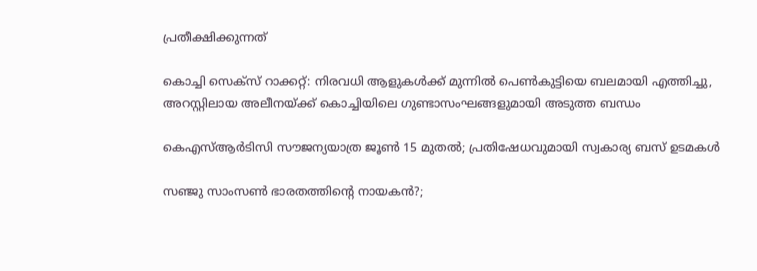പ്രതീക്ഷിക്കുന്നത്

കൊച്ചി സെക്സ് റാക്കറ്റ്: നിരവധി ആളുകൾക്ക് മുന്നിൽ പെൺകുട്ടിയെ ബലമായി എത്തിച്ചു, അറസ്റ്റിലായ അലീനയ്‌ക്ക് കൊച്ചിയിലെ ഗുണ്ടാസംഘങ്ങളുമായി അടുത്ത ബന്ധം

കെഎസ്ആര്‍ടിസി സൗജന്യയാത്ര ജൂണ്‍ 15 മുതല്‍; പ്രതിഷേധവുമായി സ്വകാര്യ ബസ് ഉടമകൾ

സഞ്ജു സാംസണ്‍ ഭാരതത്തിന്റെ നായകന്‍?;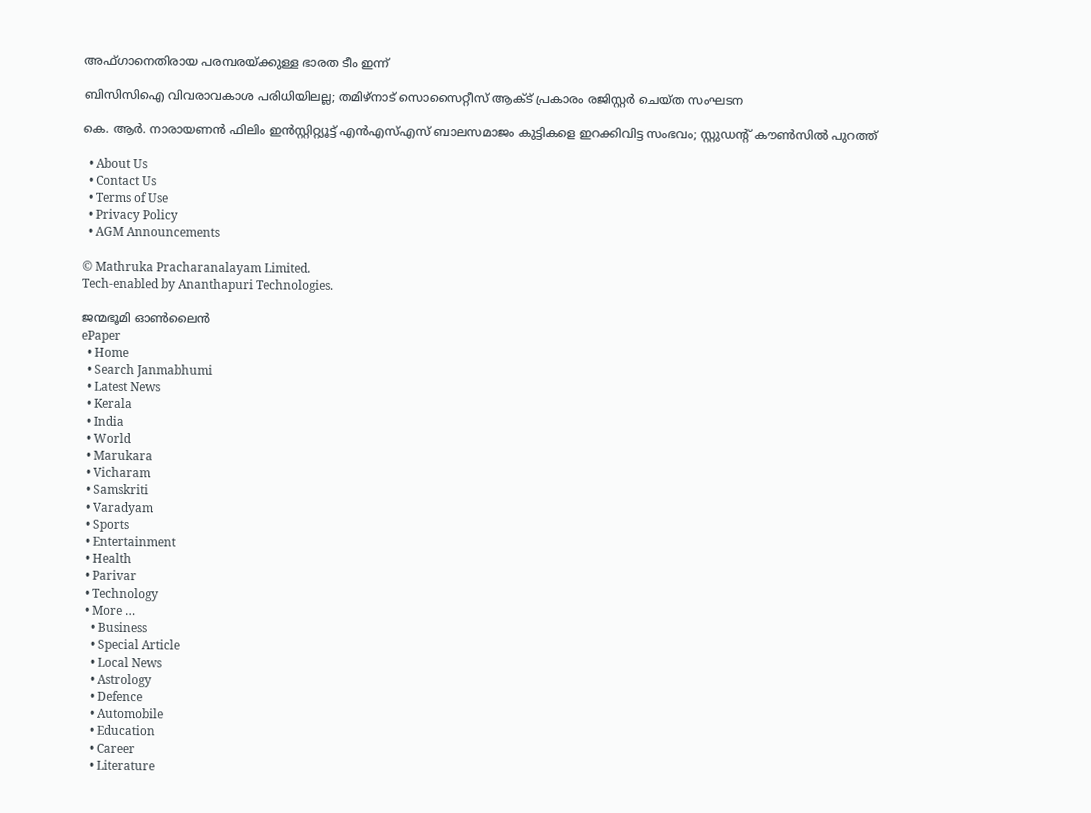അഫ്ഗാനെതിരായ പരമ്പരയ്‌ക്കുള്ള ഭാരത ടീം ഇന്ന്

ബിസിസിഐ വിവരാവകാശ പരിധിയിലല്ല; തമിഴ്‌നാട് സൊസൈറ്റീസ് ആക്ട് പ്രകാരം രജിസ്റ്റര്‍ ചെയ്ത സംഘടന

കെ. ആര്‍. നാരായണന്‍ ഫിലിം ഇന്‍സ്റ്റിറ്റ്യൂട്ട് എന്‍എസ്എസ് ബാലസമാജം കുട്ടികളെ ഇറക്കിവിട്ട സംഭവം; സ്റ്റുഡന്റ് കൗണ്‍സില്‍ പുറത്ത്

  • About Us
  • Contact Us
  • Terms of Use
  • Privacy Policy
  • AGM Announcements

© Mathruka Pracharanalayam Limited.
Tech-enabled by Ananthapuri Technologies.

ജന്മഭൂമി ഓണ്‍ലൈന്‍
ePaper
  • Home
  • Search Janmabhumi
  • Latest News
  • Kerala
  • India
  • World
  • Marukara
  • Vicharam
  • Samskriti
  • Varadyam
  • Sports
  • Entertainment
  • Health
  • Parivar
  • Technology
  • More …
    • Business
    • Special Article
    • Local News
    • Astrology
    • Defence
    • Automobile
    • Education
    • Career
    • Literature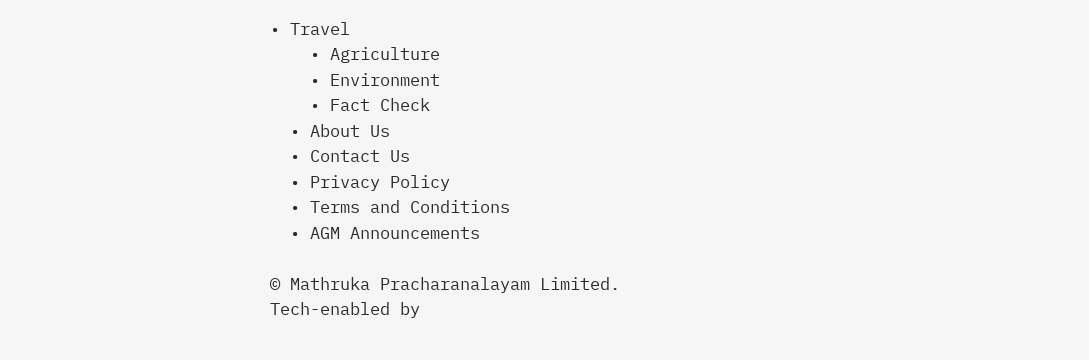• Travel
    • Agriculture
    • Environment
    • Fact Check
  • About Us
  • Contact Us
  • Privacy Policy
  • Terms and Conditions
  • AGM Announcements

© Mathruka Pracharanalayam Limited.
Tech-enabled by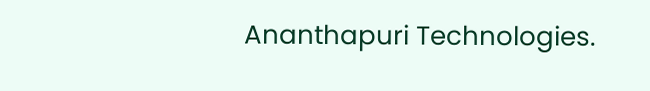Ananthapuri Technologies.